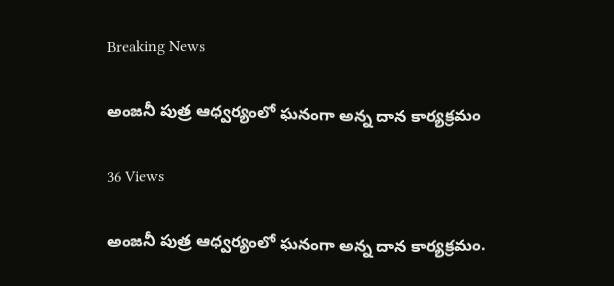Breaking News

అంజనీ పుత్ర ఆధ్వర్యంలో ఘనంగా అన్న దాన కార్యక్రమం

36 Views

అంజనీ పుత్ర ఆధ్వర్యంలో ఘనంగా అన్న దాన కార్యక్రమం.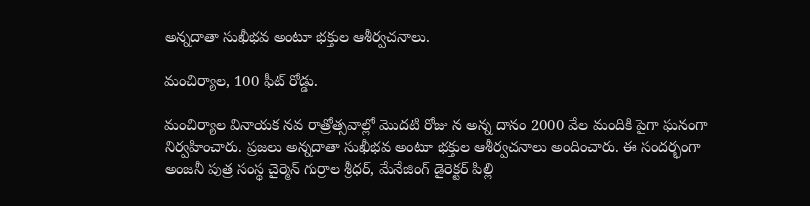అన్నదాతా సుఖీభవ అంటూ భక్తుల ఆశీర్వచనాలు.

మంచిర్యాల, 100 ఫీట్ రోడ్డు.

మంచిర్యాల వినాయక నవ రాత్రోత్సవాల్లో మొదటి రోజు న అన్న దానం 2000 వేల మందికి పైగా ఘనంగా నిర్వహించారు. ప్రజలు అన్నదాతా సుఖీభవ అంటూ భక్తుల ఆశీర్వచనాలు అందించారు. ఈ సందర్భంగా అంజనీ పుత్ర సంస్థ చైర్మెన్ గుర్రాల శ్రీధర్, మేనేజింగ్ డైరెక్టర్ పిల్లి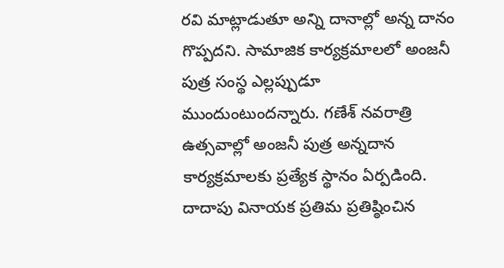రవి మాట్లాడుతూ అన్ని దానాల్లో అన్న దానం గొప్పదని. సామాజిక కార్యక్రమాలలో అంజనీ పుత్ర సంస్థ ఎల్లప్పుడూ ముందుంటుందన్నారు. గణేశ్‌ నవరాత్రి ఉత్సవాల్లో అంజనీ పుత్ర అన్నదాన కార్యక్రమాలకు ప్రత్యేక స్థానం ఏర్పడింది. దాదాపు వినాయక ప్రతిమ ప్రతిష్ఠించిన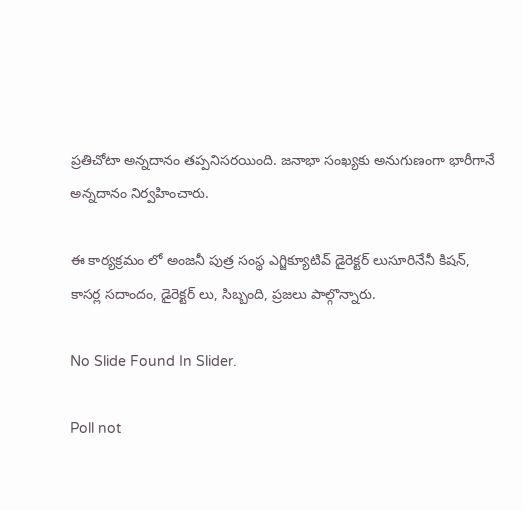ప్రతిచోటా అన్నదానం తప్పనిసరయింది. జనాభా సంఖ్యకు అనుగుణంగా భారీగానే అన్నదానం నిర్వహించారు.

ఈ కార్యక్రమం లో అంజనీ పుత్ర సంస్థ ఎగ్జిక్యూటివ్ డైరెక్టర్ లుసూరినేనీ కిషన్, కాసర్ల సదాందం, డైరెక్టర్ లు, సిబ్బంది, ప్రజలు పాల్గొన్నారు.

No Slide Found In Slider.

Poll not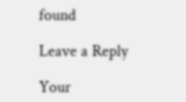found

Leave a Reply

Your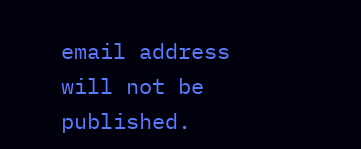email address will not be published.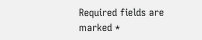Required fields are marked *